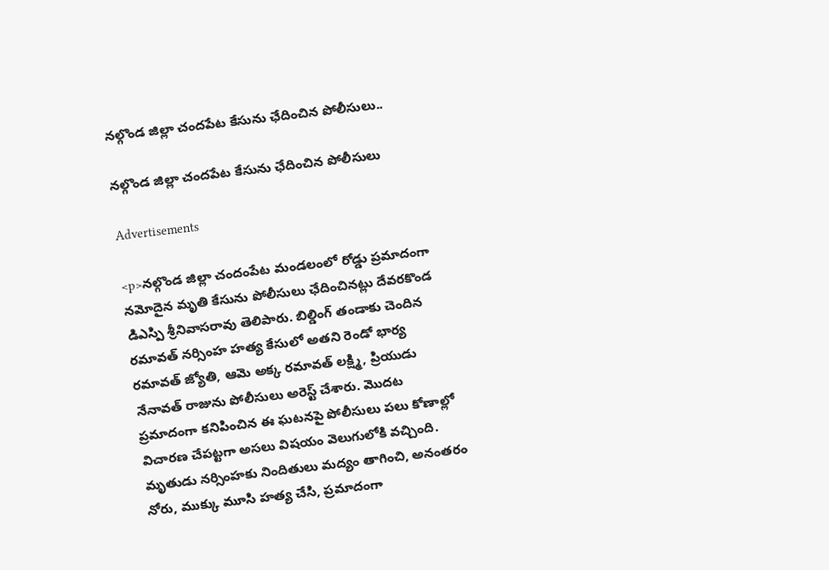నల్గొండ జిల్లా చందపేట కేసును ఛేదించిన పోలీసులు..

నల్గొండ జిల్లా చందపేట కేసును ఛేదించిన పోలీసులు

Advertisements

<p>నల్గొండ జిల్లా చందంపేట మండలంలో రోడ్డు ప్రమాదంగా నమోదైన మృతి కేసును పోలీసులు ఛేదించినట్లు దేవరకొండ డిఎస్పి శ్రీనివాసరావు తెలిపారు. బిల్డింగ్ తండాకు చెందిన రమావత్ నర్సింహ హత్య కేసులో అతని రెండో భార్య రమావత్ జ్యోతి, ఆమె అక్క రమావత్ లక్ష్మి, ప్రియుడు నేనావత్ రాజును పోలీసులు అరెస్ట్ చేశారు. మొదట ప్రమాదంగా కనిపించిన ఈ ఘటనపై పోలీసులు పలు కోణాల్లో విచారణ చేపట్టగా అసలు విషయం వెలుగులోకి వచ్చింది. మృతుడు నర్సింహకు నిందితులు మద్యం తాగించి, అనంతరం నోరు, ముక్కు మూసి హత్య చేసి, ప్రమాదంగా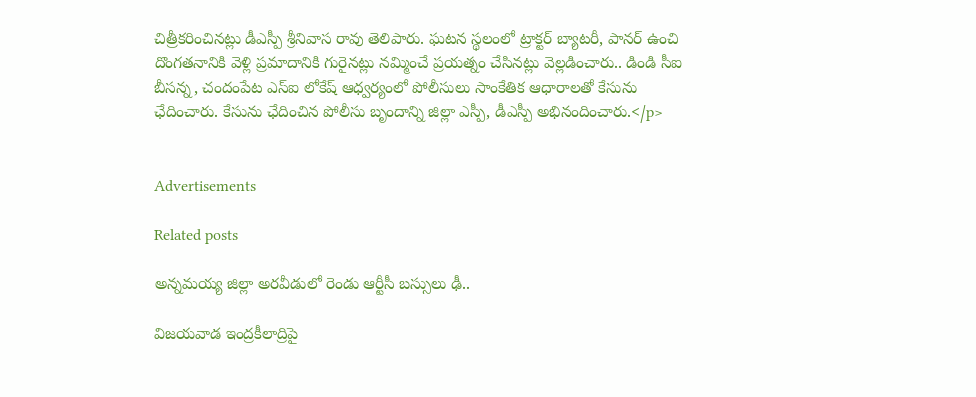చిత్రీకరించినట్లు డీఎస్పీ శ్రీనివాస రావు తెలిపారు. ఘటన స్థలంలో ట్రాక్టర్ బ్యాటరీ, పానర్ ఉంచి దొంగతనానికి వెళ్లి ప్రమాదానికి గురైనట్లు నమ్మించే ప్రయత్నం చేసినట్లు వెల్లడించారు.. డిండి సీఐ బీసన్న, చందంపేట ఎస్ఐ లోకేష్ ఆధ్వర్యంలో పోలీసులు సాంకేతిక ఆధారాలతో కేసును ఛేదించారు. కేసును ఛేదించిన పోలీసు బృందాన్ని జిల్లా ఎస్పీ, డీఎస్పీ అభినందించారు.</p>


Advertisements

Related posts

అన్నమయ్య జిల్లా అరవీడులో రెండు ఆర్టీసీ బస్సులు ఢీ..

విజయవాడ ఇంద్రకీలాద్రిపై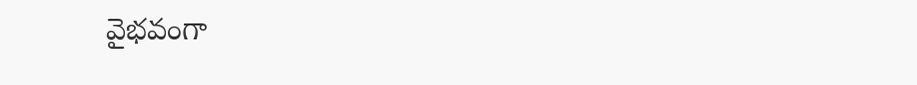వైభవంగా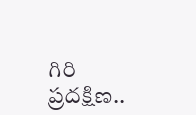గిరి ప్రదక్షిణ..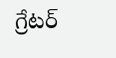గ్రేటర్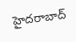హైదరాబాద్‌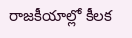రాజకీయాల్లో కీలక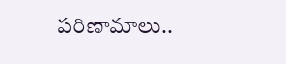పరిణామాలు..